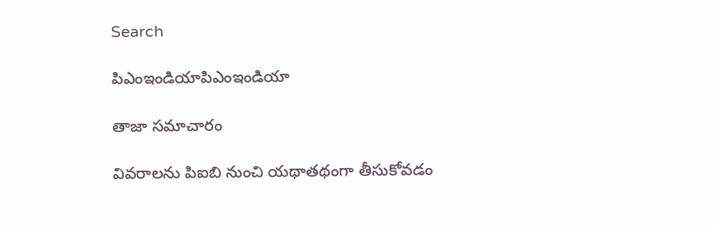Search

పిఎంఇండియాపిఎంఇండియా

తాజా స‌మాచారం

వివరాలను పిఐబి నుంచి యథాతథంగా తీసుకోవడం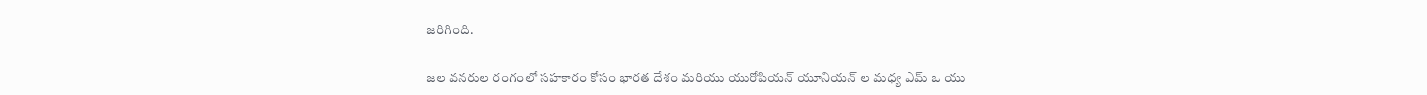జరిగింది.

జల వనరుల రంగంలో సహకారం కోసం భారత దేశం మరియు యురోపియన్ యూనియన్ ల మధ్య ఎమ్ ఒ యు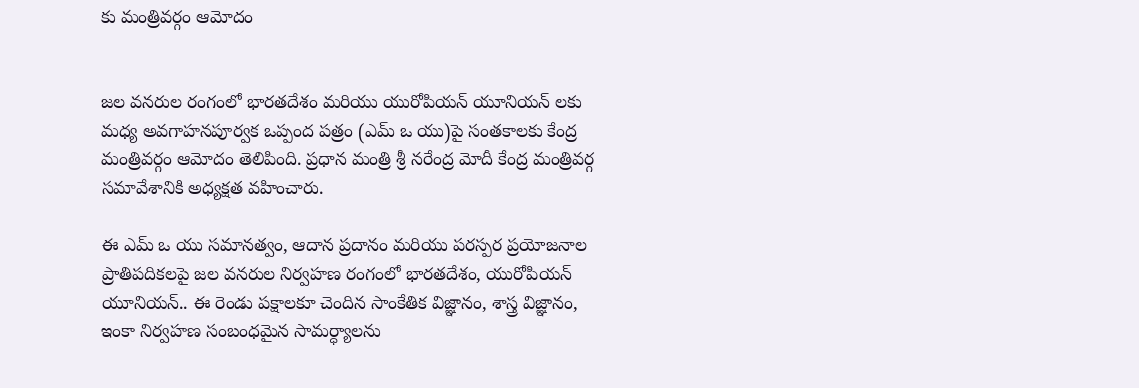కు మంత్రివర్గం ఆమోదం


జల వనరుల రంగంలో భారతదేశం మరియు యురోపియన్ యూనియన్ లకు మధ్య అవగాహనపూర్వక ఒప్పంద పత్రం (ఎమ్ ఒ యు)పై సంతకాలకు కేంద్ర మంత్రివర్గం ఆమోదం తెలిపింది. ప్రధాన మంత్రి శ్రీ నరేంద్ర మోదీ కేంద్ర మంత్రివర్గ సమావేశానికి అధ్యక్షత వహించారు.

ఈ ఎమ్ ఒ యు సమానత్వం, ఆదాన ప్రదానం మరియు పరస్పర ప్రయోజనాల ప్రాతిపదికలపై జల వనరుల నిర్వహణ రంగంలో భారతదేశం, యురోపియన్ యూనియన్.. ఈ రెండు పక్షాలకూ చెందిన సాంకేతిక విజ్ఞానం, శాస్త్ర విజ్ఞానం, ఇంకా నిర్వహణ సంబంధమైన సామర్ధ్యాలను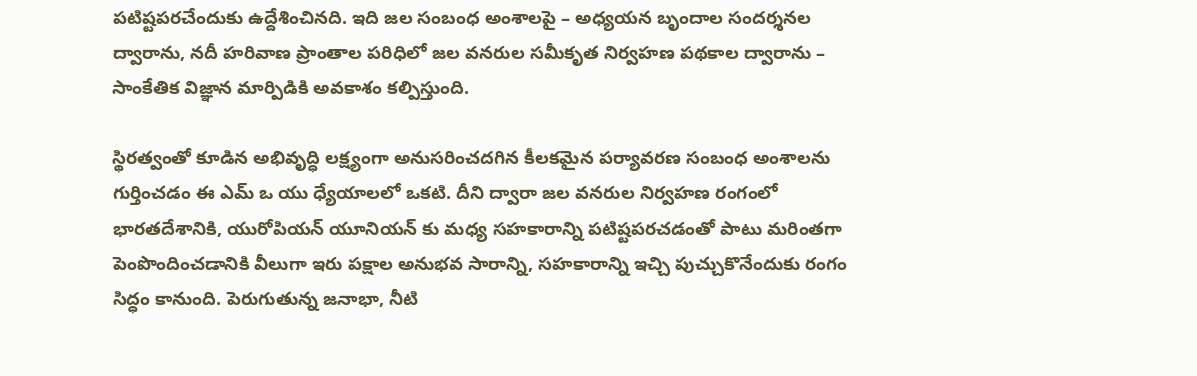పటిష్టపరచేందుకు ఉద్దేశించినది. ఇది జల సంబంధ అంశాలపై – అధ్యయన బృందాల సందర్శనల ద్వారాను, నదీ హరివాణ ప్రాంతాల పరిధిలో జల వనరుల సమీకృత నిర్వహణ పథకాల ద్వారాను – సాంకేతిక విజ్ఞాన మార్పిడికి అవకాశం కల్పిస్తుంది.

స్థిరత్వంతో కూడిన అభివృద్ధి లక్ష్యంగా అనుసరించదగిన కీలకమైన పర్యావరణ సంబంధ అంశాలను గుర్తించడం ఈ ఎమ్ ఒ యు ధ్యేయాలలో ఒకటి. దీని ద్వారా జల వనరుల నిర్వహణ రంగంలో భారతదేశానికి, యురోపియన్ యూనియన్ కు మధ్య సహకారాన్ని పటిష్టపరచడంతో పాటు మరింతగా పెంపొందించడానికి వీలుగా ఇరు పక్షాల అనుభవ సారాన్ని, సహకారాన్ని ఇచ్చి పుచ్చుకొనేందుకు రంగం సిద్ధం కానుంది. పెరుగుతున్న జనాభా, నీటి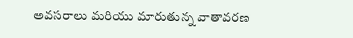అవసరాలు మరియు మారుతున్న వాతావరణ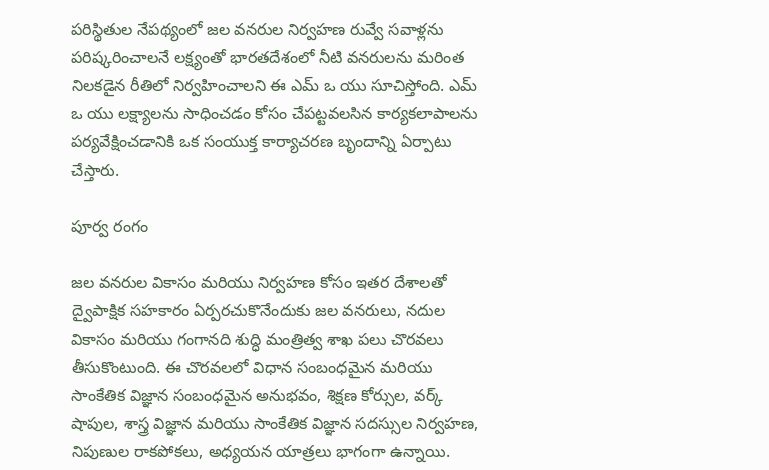పరిస్థితుల నేపథ్యంలో జల వనరుల నిర్వహణ రువ్వే సవాళ్లను పరిష్కరించాలనే లక్ష్యంతో భారతదేశంలో నీటి వనరులను మరింత నిలకడైన రీతిలో నిర్వహించాలని ఈ ఎమ్ ఒ యు సూచిస్తోంది. ఎమ్ ఒ యు లక్ష్యాలను సాధించడం కోసం చేపట్టవలసిన కార్యకలాపాలను పర్యవేక్షించడానికి ఒక సంయుక్త కార్యాచరణ బృందాన్ని ఏర్పాటు చేస్తారు.

పూర్వ రంగం

జల వనరుల వికాసం మరియు నిర్వహణ కోసం ఇతర దేశాలతో ద్వైపాక్షిక సహకారం ఏర్పరచుకొనేందుకు జల వనరులు, నదుల వికాసం మరియు గంగానది శుద్ధి మంత్రిత్వ శాఖ పలు చొరవలు తీసుకొంటుంది. ఈ చొరవలలో విధాన సంబంధమైన మరియు సాంకేతిక విజ్ఞాన సంబంధమైన అనుభవం, శిక్షణ కోర్సుల, వర్క్ షాపుల, శాస్త్ర విజ్ఞాన మరియు సాంకేతిక విజ్ఞాన సదస్సుల నిర్వహణ, నిపుణుల రాకపోకలు, అధ్యయన యాత్రలు భాగంగా ఉన్నాయి.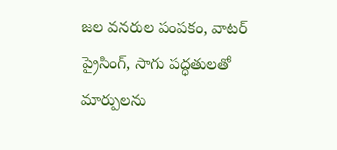జల వనరుల పంపకం, వాటర్ ప్రైసింగ్, సాగు పద్ధతులతో మార్పులను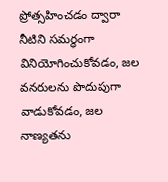ప్రోత్సహించడం ద్వారా నీటిని సమర్ధంగా వినియోగించుకోవడం, జల వనరులను పొదుపుగా వాడుకోవడం, జల నాణ్యతను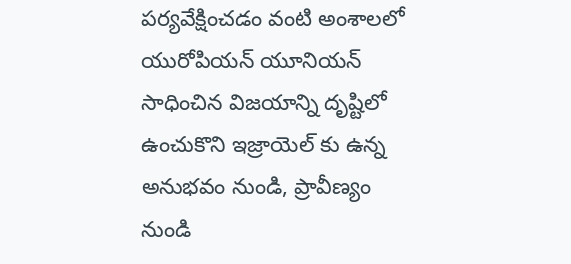పర్యవేక్షించడం వంటి అంశాలలో యురోపియన్ యూనియన్ సాధించిన విజయాన్ని దృష్టిలో ఉంచుకొని ఇజ్రాయెల్ కు ఉన్న అనుభవం నుండి, ప్రావీణ్యం నుండి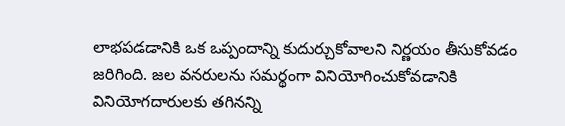లాభపడడానికి ఒక ఒప్పందాన్ని కుదుర్చుకోవాలని నిర్ణయం తీసుకోవడం జరిగింది. జల వనరులను సమర్థంగా వినియోగించుకోవడానికి వినియోగదారులకు తగినన్ని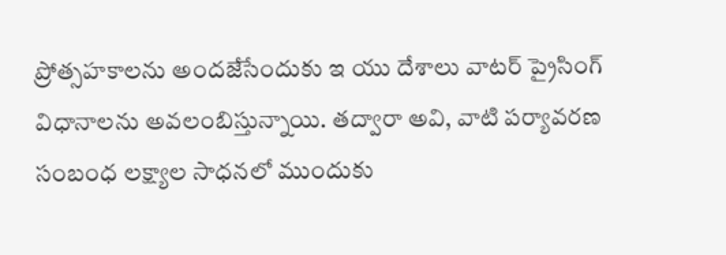ప్రోత్సహకాలను అందజేసేందుకు ఇ యు దేశాలు వాటర్ ప్రైసింగ్ విధానాలను అవలంబిస్తున్నాయి. తద్వారా అవి, వాటి పర్యావరణ సంబంధ లక్ష్యాల సాధనలో ముందుకు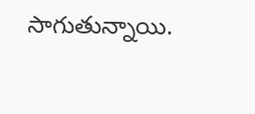సాగుతున్నాయి.